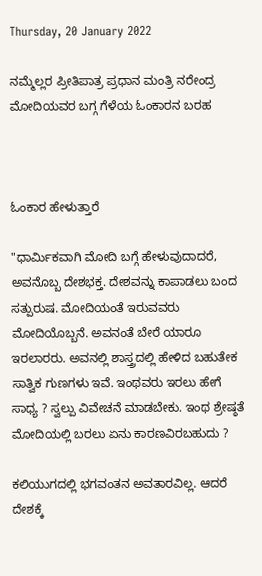Thursday, 20 January 2022

ನಮ್ಮೆಲ್ಲರ ಪ್ರೀತಿಪಾತ್ರ ಪ್ರಧಾನ ಮಂತ್ರಿ ನರೇಂದ್ರ ಮೋದಿಯವರ ಬಗ್ಗ ಗೆಳೆಯ ಓಂಕಾರನ ಬರಹ



ಓಂಕಾರ ಹೇಳುತ್ತಾರೆ

"ಧಾರ್ಮಿಕವಾಗಿ ಮೋದಿ ಬಗ್ಗೆ ಹೇಳುವುದಾದರೆ, ಅವನೊಬ್ಬ ದೇಶಭಕ್ತ. ದೇಶವನ್ನು ಕಾಪಾಡಲು ಬಂದ ಸತ್ಪುರುಷ. ಮೋದಿಯಂತೆ ಇರುವವರು ಮೋದಿಯೊಬ್ಬನೆ. ಅವನಂತೆ ಬೇರೆ ಯಾರೂ ಇರಲಾರರು. ಅವನಲ್ಲಿ ಶಾಸ್ತ್ರದಲ್ಲಿ ಹೇಳಿದ ಬಹುತೇಕ ಸಾತ್ವಿಕ ಗುಣಗಳು ಇವೆ. ಇಂಥವರು ಇರಲು ಹೇಗೆ ಸಾಧ್ಯ ? ಸ್ವಲ್ಪು ವಿವೇಚನೆ ಮಾಡಬೇಕು. ಇಂಥ ಶ್ರೇಷ್ಠತೆ ಮೋದಿಯಲ್ಲಿ ಬರಲು ಏನು ಕಾರಣವಿರಬಹುದು ?

ಕಲಿಯುಗದಲ್ಲಿ ಭಗವಂತನ ಅವತಾರವಿಲ್ಲ. ಆದರೆ ದೇಶಕ್ಕೆ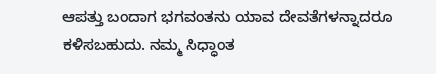ಆಪತ್ತು ಬಂದಾಗ ಭಗವಂತನು ಯಾವ ದೇವತೆಗಳನ್ನಾದರೂ ಕಳಿಸಬಹುದು. ನಮ್ಮ ಸಿಧ್ಧಾಂತ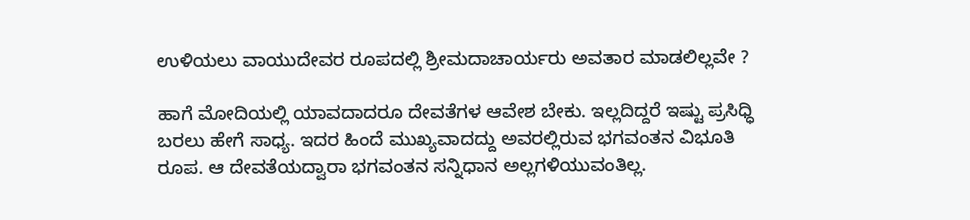ಉಳಿಯಲು ವಾಯುದೇವರ ರೂಪದಲ್ಲಿ ಶ್ರೀಮದಾಚಾರ್ಯರು ಅವತಾರ ಮಾಡಲಿಲ್ಲವೇ ?

ಹಾಗೆ ಮೋದಿಯಲ್ಲಿ ಯಾವದಾದರೂ ದೇವತೆಗಳ ಆವೇಶ ಬೇಕು. ಇಲ್ಲದಿದ್ದರೆ ಇಷ್ಟು ಪ್ರಸಿಧ್ಧಿ ಬರಲು ಹೇಗೆ ಸಾಧ್ಯ. ಇದರ ಹಿಂದೆ ಮುಖ್ಯವಾದದ್ದು ಅವರಲ್ಲಿರುವ ಭಗವಂತನ ವಿಭೂತಿ ರೂಪ. ಆ ದೇವತೆಯದ್ವಾರಾ ಭಗವಂತನ ಸನ್ನಿಧಾನ ಅಲ್ಲಗಳಿಯುವಂತಿಲ್ಲ.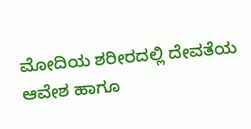ಮೋದಿಯ ಶರೀರದಲ್ಲಿ ದೇವತೆಯ ಆವೇಶ ಹಾಗೂ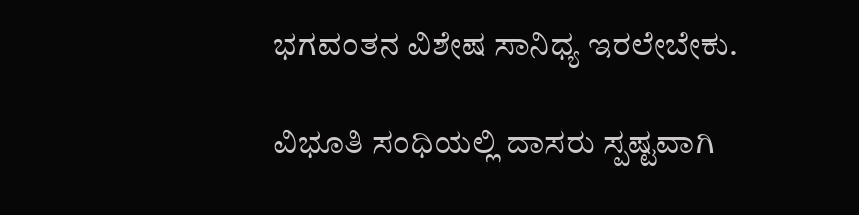ಭಗವಂತನ ವಿಶೇಷ ಸಾನಿಧ್ಯ ಇರಲೇಬೇಕು.

ವಿಭೂತಿ ಸಂಧಿಯಲ್ಲಿ ದಾಸರು ಸ್ಪಷ್ಟವಾಗಿ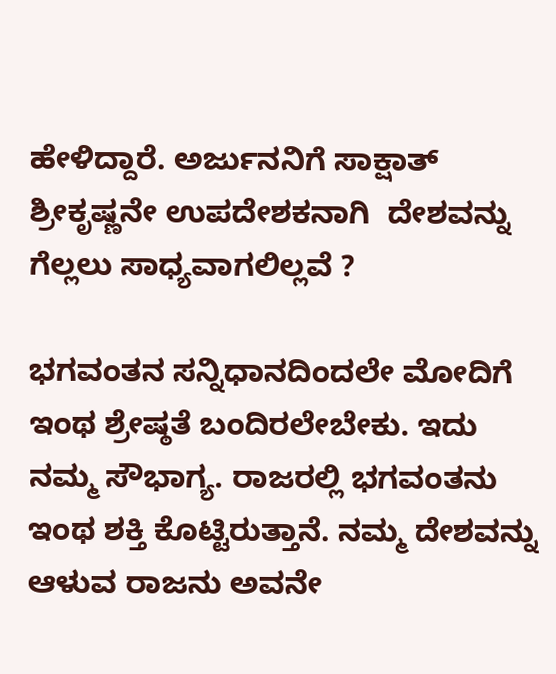ಹೇಳಿದ್ದಾರೆ. ಅರ್ಜುನನಿಗೆ ಸಾಕ್ಷಾತ್ ಶ್ರೀಕೃಷ್ಣನೇ ಉಪದೇಶಕನಾಗಿ  ದೇಶವನ್ನು ಗೆಲ್ಲಲು ಸಾಧ್ಯವಾಗಲಿಲ್ಲವೆ ?

ಭಗವಂತನ ಸನ್ನಿಧಾನದಿಂದಲೇ ಮೋದಿಗೆ ಇಂಥ ಶ್ರೇಷ್ಠತೆ ಬಂದಿರಲೇಬೇಕು. ಇದು ನಮ್ಮ ಸೌಭಾಗ್ಯ. ರಾಜರಲ್ಲಿ ಭಗವಂತನು ಇಂಥ ಶಕ್ತಿ ಕೊಟ್ಟಿರುತ್ತಾನೆ. ನಮ್ಮ ದೇಶವನ್ನು ಆಳುವ ರಾಜನು ಅವನೇ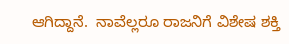ಆಗಿದ್ದಾನೆ.  ನಾವೆಲ್ಲರೂ ರಾಜನಿಗೆ ವಿಶೇಷ ಶಕ್ತಿ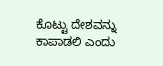ಕೊಟ್ಟು ದೇಶವನ್ನು  ಕಾಪಾಡಲಿ ಎಂದು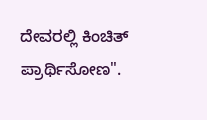ದೇವರಲ್ಲಿ ಕಿಂಚಿತ್ ಪ್ರಾರ್ಥಿಸೋಣ".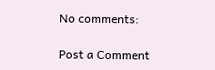No comments:

Post a Comment